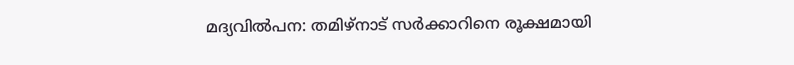മദ്യവില്‍പന: തമിഴ്നാട് സര്‍ക്കാറിനെ രൂക്ഷമായി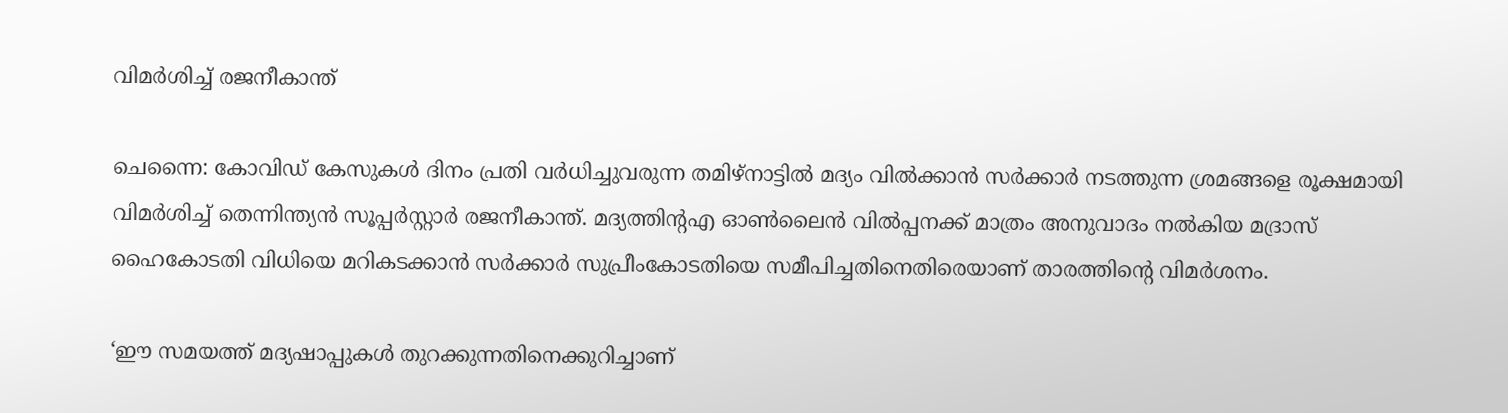വിമര്‍ശിച്ച്‌ രജനീകാന്ത്

ചെന്നൈ: കോവിഡ് കേസുകള്‍ ദിനം പ്രതി വര്‍ധിച്ചുവരുന്ന തമിഴ്നാട്ടില്‍ മദ്യം വില്‍ക്കാന്‍ സര്‍ക്കാര്‍ നടത്തുന്ന ശ്രമങ്ങളെ രൂക്ഷമായി വിമര്‍ശിച്ച്‌ തെന്നിന്ത്യന്‍ സൂപ്പര്‍സ്റ്റാര്‍ രജനീകാന്ത്. മദ്യത്തിന്‍റഎ ഓണ്‍ലൈന്‍ വില്‍പ്പനക്ക് മാത്രം അനുവാദം നല്‍കിയ മദ്രാസ് ഹൈകോടതി വിധിയെ മറികടക്കാന്‍ സര്‍ക്കാര്‍ സുപ്രീംകോടതിയെ സമീപിച്ചതിനെതിരെയാണ് താരത്തിന്‍റെ വിമര്‍ശനം.

‘ഈ സമയത്ത് മദ്യഷാപ്പുകള്‍ തുറക്കുന്നതിനെക്കുറിച്ചാണ്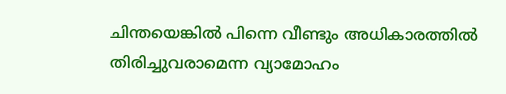ചിന്തയെങ്കില്‍ പിന്നെ വീണ്ടും അധികാരത്തില്‍ തിരിച്ചുവരാമെന്ന വ്യാമോഹം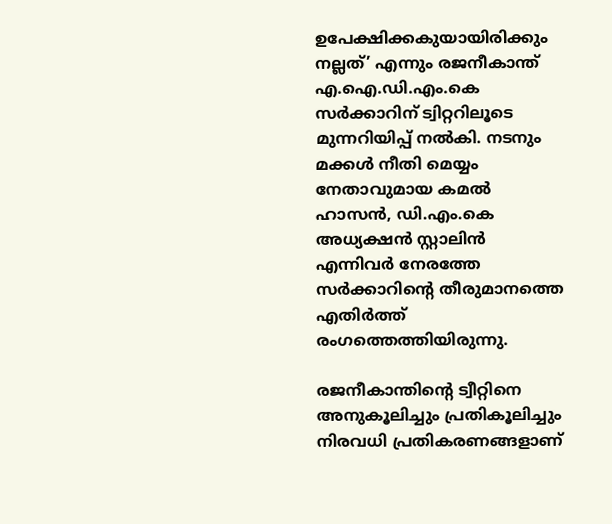ഉപേക്ഷിക്കകുയായിരിക്കും നല്ലത്’ എന്നും രജനീകാന്ത് എ.ഐ.ഡി.എം.കെ സര്‍ക്കാറിന് ട്വിറ്ററിലൂടെ മുന്നറിയിപ്പ് നല്‍കി. നടനും മക്കള്‍ നീതി മെയ്യം നേതാവുമായ കമല്‍ ഹാസന്‍, ഡി.എം.കെ അധ്യക്ഷന്‍ സ്റ്റാലിന്‍ എന്നിവര്‍ നേരത്തേ സര്‍ക്കാറിന്‍റെ തീരുമാനത്തെ എതിര്‍ത്ത് രംഗത്തെത്തിയിരുന്നു.

രജനീകാന്തിന്‍റെ ട്വീറ്റിനെ അനുകൂലിച്ചും പ്രതികൂലിച്ചും നിരവധി പ്രതികരണങ്ങളാണ്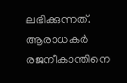ലഭിക്കുന്നത്. ആരാധകര്‍ രജനീകാന്തിനെ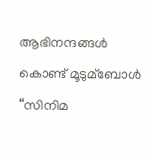ആഭിനന്ദങ്ങള്‍ കൊണ്ട് മൂടുമ്ബോള്‍ “സിനിമ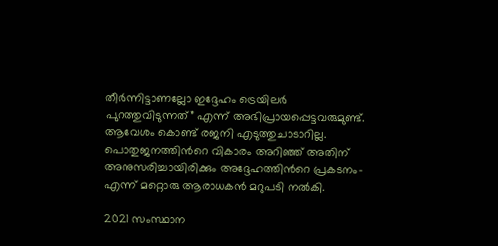തീര്‍ന്നിട്ടാണല്ലോ ഇദ്ദേഹം ട്രെയിലര്‍ പുറത്തുവിടുന്നത്” എന്ന് അഭിപ്രായപ്പെട്ടവരുമുണ്ട്. ആവേശം കൊണ്ട് രജനി എടുത്തുചാടാറില്ല. പൊതുജനത്തിന്‍റെ വികാരം അറിഞ്ഞ് അതിന് അനുസരിച്ചായിരിക്കും അദ്ദേഹത്തിന്‍റെ പ്രകടനം- എന്ന് മറ്റൊരു ആരാധകന്‍ മറുപടി നല്‍കി.

2021 സംസ്ഥാന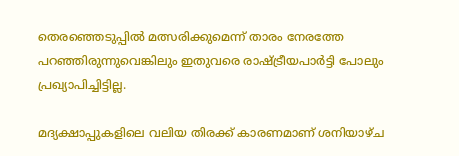തെരഞ്ഞെടുപ്പില്‍ മത്സരിക്കുമെന്ന് താരം നേരത്തേ പറഞ്ഞിരുന്നുവെങ്കിലും ഇതുവരെ രാഷ്ട്രീയപാര്‍ട്ടി പോലും പ്രഖ്യാപിച്ചിട്ടില്ല.

മദ്യക്ഷാപ്പുകളിലെ വലിയ തിരക്ക് കാരണമാണ് ശനിയാഴ്ച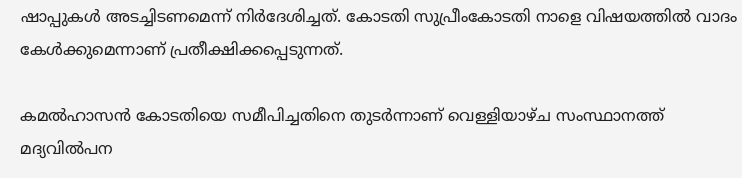ഷാപ്പുകള്‍ അടച്ചിടണമെന്ന് നിര്‍ദേശിച്ചത്. കോടതി സുപ്രീംകോടതി നാളെ വിഷയത്തില്‍ വാദം കേള്‍ക്കുമെന്നാണ് പ്രതീക്ഷിക്കപ്പെടുന്നത്.

കമല്‍ഹാസന്‍ കോടതിയെ സമീപിച്ചതിനെ തുടര്‍ന്നാണ് വെള്ളിയാഴ്ച സംസ്ഥാനത്ത് മദ്യവില്‍പന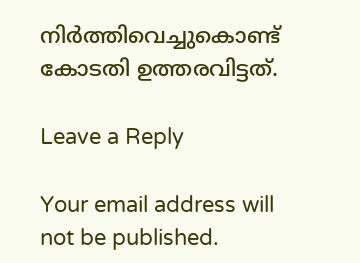നിര്‍ത്തിവെച്ചുകൊണ്ട് കോടതി ഉത്തരവിട്ടത്.

Leave a Reply

Your email address will not be published.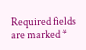Required fields are marked *